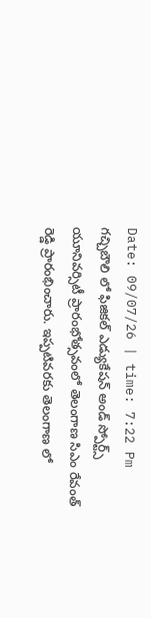Date: 09/07/26 | time: 7:22 Pm
గచ్చిబౌలి లో ఫిజికల్ ఎడ్యుకేషన్ అండ్ స్పోర్ట్స్ యూనివర్సిటీ ప్రారంభోత్సవంలో తెలంగాణ సిఎం రేవంత్ రెడ్డి ప్రారంభించారు. ఇప్పటివరకు తెలంగాణ లో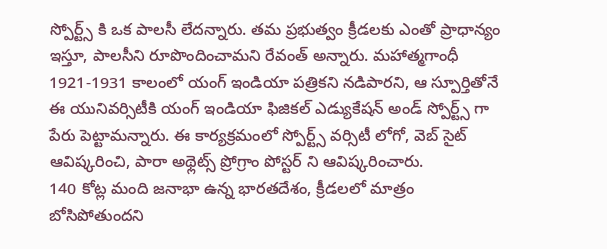స్పోర్ట్స్ కి ఒక పాలసీ లేదన్నారు. తమ ప్రభుత్వం క్రీడలకు ఎంతో ప్రాధాన్యం ఇస్తూ, పాలసీని రూపొందించామని రేవంత్ అన్నారు. మహాత్మగాంధీ 1921-1931 కాలంలో యంగ్ ఇండియా పత్రికని నడిపారని, ఆ స్పూర్తితోనే ఈ యునివర్సిటీకి యంగ్ ఇండియా ఫిజికల్ ఎడ్యుకేషన్ అండ్ స్పోర్ట్స్ గా పేరు పెట్టామన్నారు. ఈ కార్యక్రమంలో స్పోర్ట్స్ వర్సిటీ లోగో, వెబ్ సైట్ ఆవిష్కరించి, పారా అథ్లెట్స్ ప్రోగ్రాం పోస్టర్ ని ఆవిష్కరించారు.
140 కోట్ల మంది జనాభా ఉన్న భారతదేశం, క్రీడలలో మాత్రం బోసిపోతుందని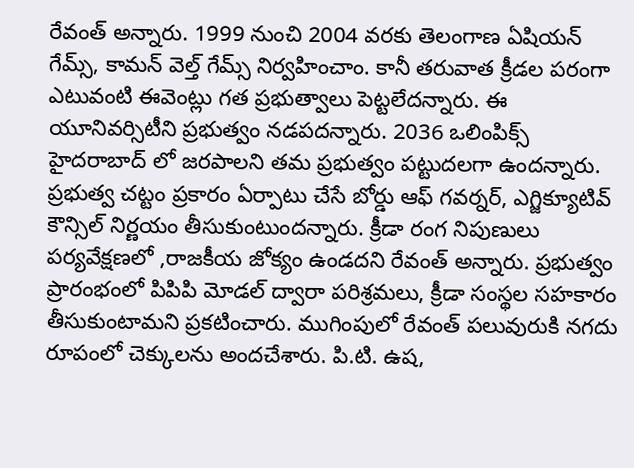రేవంత్ అన్నారు. 1999 నుంచి 2004 వరకు తెలంగాణ ఏషియన్ గేమ్స్, కామన్ వెల్త్ గేమ్స్ నిర్వహించాం. కానీ తరువాత క్రీడల పరంగా ఎటువంటి ఈవెంట్లు గత ప్రభుత్వాలు పెట్టలేదన్నారు. ఈ యూనివర్సిటీని ప్రభుత్వం నడపదన్నారు. 2036 ఒలింపిక్స్ హైదరాబాద్ లో జరపాలని తమ ప్రభుత్వం పట్టుదలగా ఉందన్నారు. ప్రభుత్వ చట్టం ప్రకారం ఏర్పాటు చేసే బోర్డు ఆఫ్ గవర్నర్, ఎగ్జిక్యూటివ్ కౌన్సిల్ నిర్ణయం తీసుకుంటుందన్నారు. క్రీడా రంగ నిపుణులు పర్యవేక్షణలో ,రాజకీయ జోక్యం ఉండదని రేవంత్ అన్నారు. ప్రభుత్వం ప్రారంభంలో పిపిపి మోడల్ ద్వారా పరిశ్రమలు, క్రీడా సంస్థల సహకారం తీసుకుంటామని ప్రకటించారు. ముగింపులో రేవంత్ పలువురుకి నగదు రూపంలో చెక్కులను అందచేశారు. పి.టి. ఉష,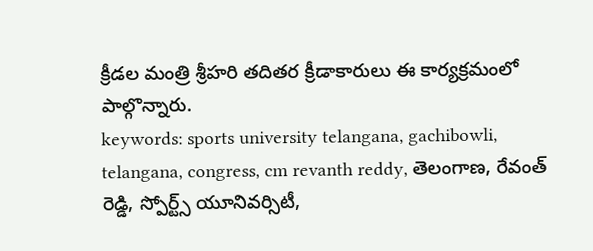క్రీడల మంత్రి శ్రీహరి తదితర క్రీడాకారులు ఈ కార్యక్రమంలో పాల్గొన్నారు.
keywords: sports university telangana, gachibowli, telangana, congress, cm revanth reddy, తెలంగాణ, రేవంత్ రెడ్డి, స్పోర్ట్స్ యూనివర్సిటీ,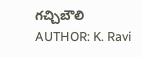గచ్చిబౌలి
AUTHOR: K. Ravi